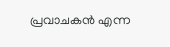പ്രവാചകൻ എന്ന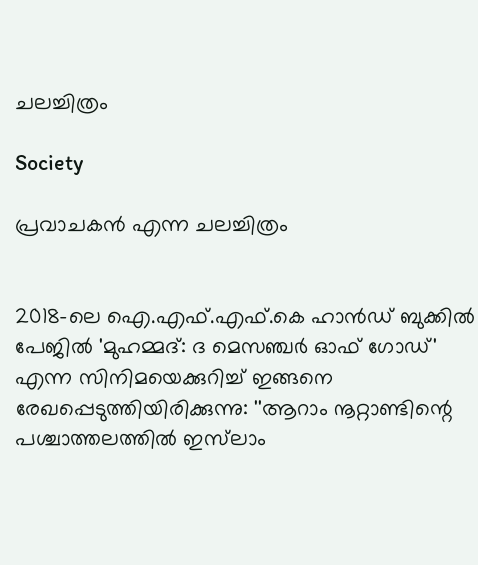ചലച്ചിത്രം

Society

പ്രവാചകൻ എന്ന ചലച്ചിത്രം


2018-ലെ ഐ.എഫ്.എഫ്.കെ ഹാൻഡ് ബുക്കിൽ പേജിൽ 'മുഹമ്മദ്: ദ മെസഞ്ചർ ഓഫ് ഗോഡ്' എന്ന സിനിമയെക്കുറിച്ച് ഇങ്ങനെ രേഖപ്പെടുത്തിയിരിക്കുന്നു: ''ആറാം നൂറ്റാണ്ടിന്റെ പശ്ചാത്തലത്തിൽ ഇസ്‌ലാം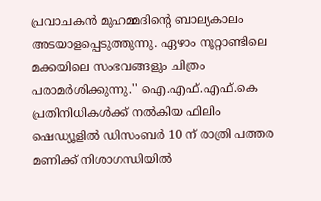പ്രവാചകൻ മുഹമ്മദിന്റെ ബാല്യകാലം അടയാളപ്പെടുത്തുന്നു. ഏഴാം നൂറ്റാണ്ടിലെ മക്കയിലെ സംഭവങ്ങളും ചിത്രം പരാമർശിക്കുന്നു.'' ഐ.എഫ്.എഫ്.കെ പ്രതിനിധികൾക്ക് നൽകിയ ഫിലിം ഷെഡ്യൂളിൽ ഡിസംബർ 10 ന് രാത്രി പത്തര മണിക്ക് നിശാഗന്ധിയിൽ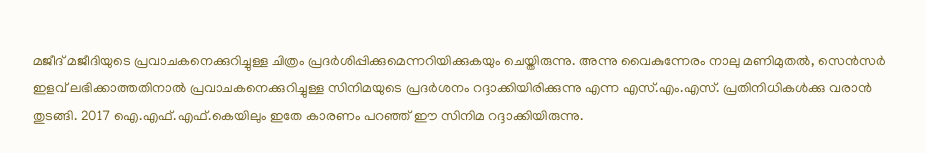മജീദ് മജീദിയുടെ പ്രവാചകനെക്കുറിച്ചുള്ള ചിത്രം പ്രദർശിപ്പിക്കുമെന്നറിയിക്കുകയും ചെയ്തിരുന്നു. അന്നു വൈകുന്നേരം നാലു മണിമുതൽ, സെൻസർ ഇളവ് ലഭിക്കാത്തതിനാൽ പ്രവാചകനെക്കുറിച്ചുള്ള സിനിമയുടെ പ്രദർശനം റദ്ദാക്കിയിരിക്കുന്നു എന്ന എസ്.എം.എസ്. പ്രതിനിധികൾക്കു വരാൻ തുടങ്ങി. 2017 ഐ.എഫ്.എഫ്.കെയിലും ഇതേ കാരണം പറഞ്ഞ് ഈ സിനിമ റദ്ദാക്കിയിരുന്നു.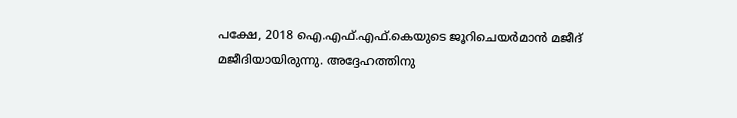പക്ഷേ, 2018 ഐ.എഫ്.എഫ്.കെയുടെ ജൂറിചെയർമാൻ മജീദ് മജീദിയായിരുന്നു. അദ്ദേഹത്തിനു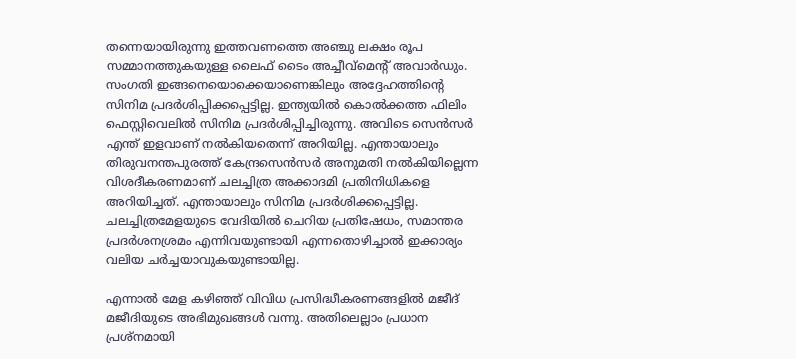തന്നെയായിരുന്നു ഇത്തവണത്തെ അഞ്ചു ലക്ഷം രൂപ സമ്മാനത്തുകയുള്ള ലൈഫ് ടൈം അച്ചീവ്‌മെന്റ് അവാർഡും. സംഗതി ഇങ്ങനെയൊക്കെയാണെങ്കിലും അദ്ദേഹത്തിന്റെ സിനിമ പ്രദർശിപ്പിക്കപ്പെട്ടില്ല. ഇന്ത്യയിൽ കൊൽക്കത്ത ഫിലിം ഫെസ്റ്റിവെലിൽ സിനിമ പ്രദർശിപ്പിച്ചിരുന്നു. അവിടെ സെൻസർ എന്ത് ഇളവാണ് നൽകിയതെന്ന് അറിയില്ല. എന്തായാലും തിരുവനന്തപുരത്ത് കേന്ദ്രസെൻസർ അനുമതി നൽകിയില്ലെന്ന വിശദീകരണമാണ് ചലച്ചിത്ര അക്കാദമി പ്രതിനിധികളെ അറിയിച്ചത്. എന്തായാലും സിനിമ പ്രദർശിക്കപ്പെട്ടില്ല. ചലച്ചിത്രമേളയുടെ വേദിയിൽ ചെറിയ പ്രതിഷേധം, സമാന്തര പ്രദർശനശ്രമം എന്നിവയുണ്ടായി എന്നതൊഴിച്ചാൽ ഇക്കാര്യം വലിയ ചർച്ചയാവുകയുണ്ടായില്ല.

എന്നാൽ മേള കഴിഞ്ഞ് വിവിധ പ്രസിദ്ധീകരണങ്ങളിൽ മജീദ് മജീദിയുടെ അഭിമുഖങ്ങൾ വന്നു. അതിലെല്ലാം പ്രധാന പ്രശ്‌നമായി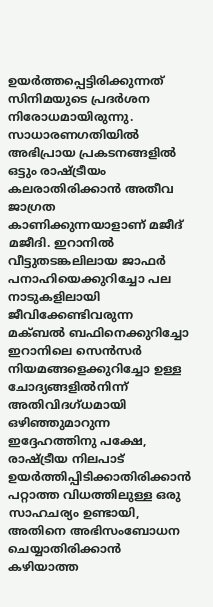ഉയർത്തപ്പെട്ടിരിക്കുന്നത് സിനിമയുടെ പ്രദർശന നിരോധമായിരുന്നു. സാധാരണഗതിയിൽ അഭിപ്രായ പ്രകടനങ്ങളിൽ ഒട്ടും രാഷ്ട്രീയം കലരാതിരിക്കാൻ അതീവ ജാഗ്രത കാണിക്കുന്നയാളാണ് മജീദ് മജീദി. ഇറാനിൽ വീട്ടുതടങ്കലിലായ ജാഫർ പനാഹിയെക്കുറിച്ചോ പല നാടുകളിലായി ജീവിക്കേണ്ടിവരുന്ന മക്ബൽ ബഫിനെക്കുറിച്ചോ ഇറാനിലെ സെൻസർ നിയമങ്ങളെക്കുറിച്ചോ ഉള്ള ചോദ്യങ്ങളിൽനിന്ന് അതിവിദഗ്ധമായി ഒഴിഞ്ഞുമാറുന്ന ഇദ്ദേഹത്തിനു പക്ഷേ, രാഷ്ട്രീയ നിലപാട് ഉയർത്തിപ്പിടിക്കാതിരിക്കാൻ പറ്റാത്ത വിധത്തിലുള്ള ഒരു സാഹചര്യം ഉണ്ടായി, അതിനെ അഭിസംബോധന ചെയ്യാതിരിക്കാൻ കഴിയാത്ത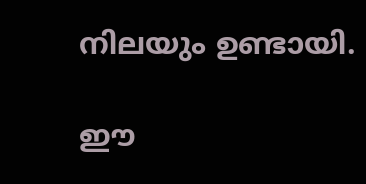നിലയും ഉണ്ടായി.

ഈ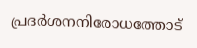പ്രദർശനനിരോധത്തോട്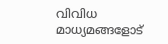വിവിധ മാധ്യമങ്ങളോട്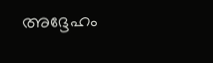അദ്ദേഹം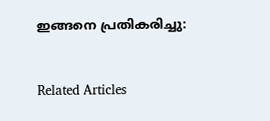ഇങ്ങനെ പ്രതികരിച്ചു:


Related Articles